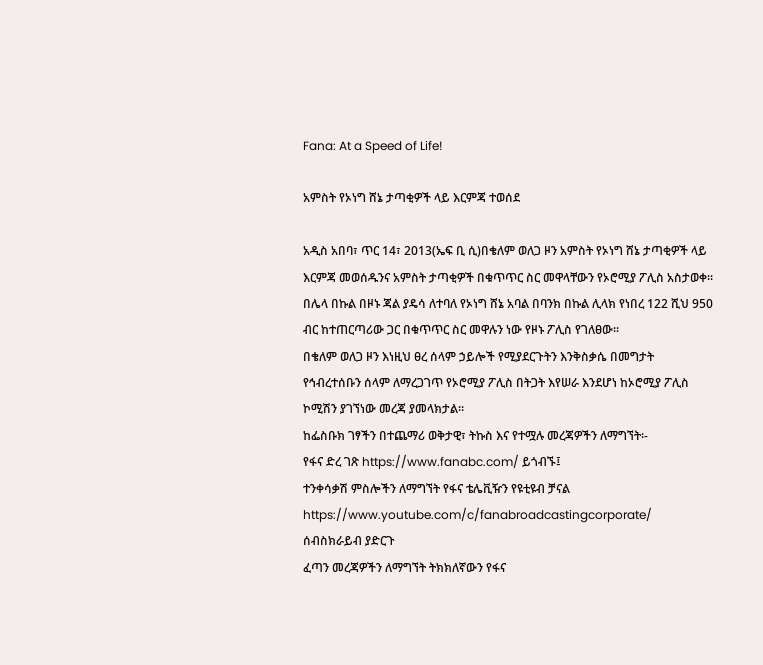Fana: At a Speed of Life!

አምስት የኦነግ ሸኔ ታጣቂዎች ላይ እርምጃ ተወሰደ

አዲስ አበባ፣ ጥር 14፣ 2013(ኤፍ ቢ ሲ)በቄለም ወለጋ ዞን አምስት የኦነግ ሸኔ ታጣቂዎች ላይ እርምጃ መወሰዱንና አምስት ታጣቂዎች በቁጥጥር ስር መዋላቸውን የኦሮሚያ ፖሊስ አስታወቀ፡፡
በሌላ በኩል በዞኑ ጃል ያዴሳ ለተባለ የኦነግ ሸኔ አባል በባንክ በኩል ሊላክ የነበረ 122 ሺህ 950 ብር ከተጠርጣሪው ጋር በቁጥጥር ስር መዋሉን ነው የዞኑ ፖሊስ የገለፀው፡፡
በቄለም ወለጋ ዞን እነዚህ ፀረ ሰላም ኃይሎች የሚያደርጉትን እንቅስቃሴ በመግታት የኅብረተሰቡን ሰላም ለማረጋገጥ የኦሮሚያ ፖሊስ በትጋት እየሠራ እንደሆነ ከኦሮሚያ ፖሊስ ኮሚሽን ያገኘነው መረጃ ያመላክታል፡፡
ከፌስቡክ ገፃችን በተጨማሪ ወቅታዊ፣ ትኩስ እና የተሟሉ መረጃዎችን ለማግኘት፡-
የፋና ድረ ገጽ https://www.fanabc.com/ ይጎብኙ፤
ተንቀሳቃሽ ምስሎችን ለማግኘት የፋና ቴሌቪዥን የዩቲዩብ ቻናል https://www.youtube.com/c/fanabroadcastingcorporate/ ሰብስክራይብ ያድርጉ
ፈጣን መረጃዎችን ለማግኘት ትክክለኛውን የፋና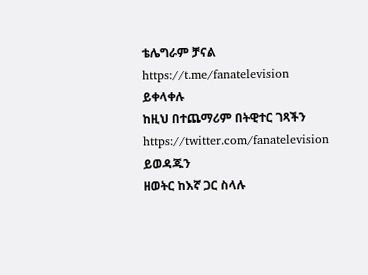ቴሌግራም ቻናል https://t.me/fanatelevision ይቀላቀሉ
ከዚህ በተጨማሪም በትዊተር ገጻችን https://twitter.com/fanatelevision ይወዳጁን
ዘወትር ከእኛ ጋር ስላሉ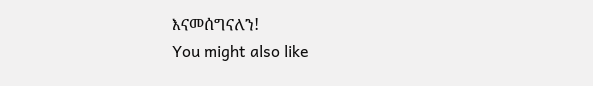እናመሰግናለን!
You might also like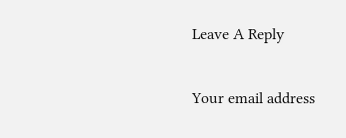Leave A Reply

Your email address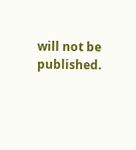will not be published.